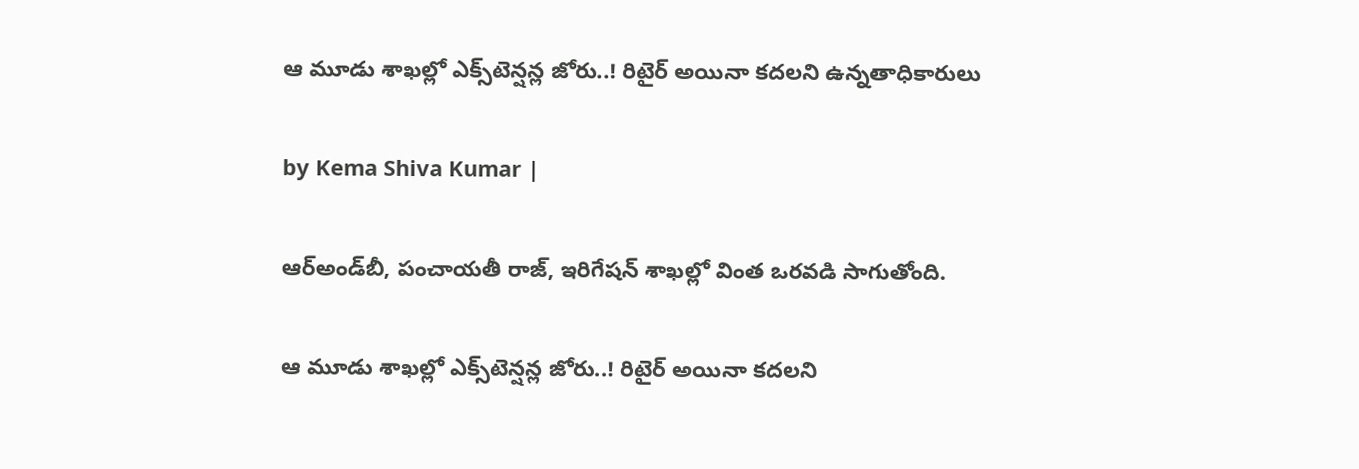ఆ మూడు శాఖల్లో ఎక్స్‌టెన్షన్ల జోరు..! రిటైర్ అయినా కదలని ఉన్నతాధికారులు

by Kema Shiva Kumar |

ఆర్అండ్‌బీ, పంచాయతీ రాజ్, ఇరిగేషన్‌ శాఖల్లో వింత ఒరవడి సాగుతోంది.

ఆ మూడు శాఖల్లో ఎక్స్‌టెన్షన్ల జోరు..! రిటైర్ అయినా కదలని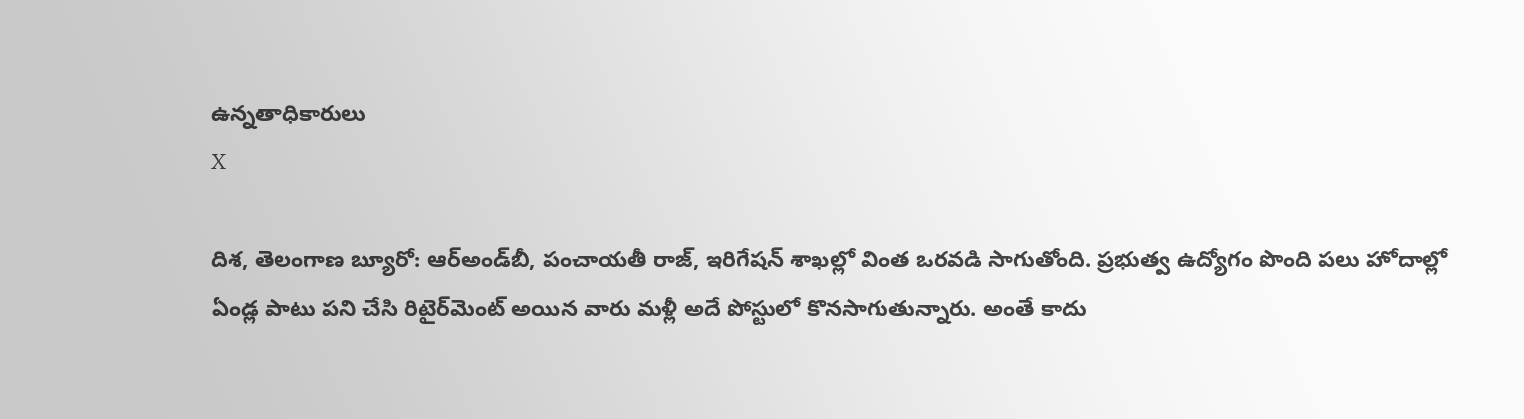ఉన్నతాధికారులు
X

దిశ, తెలంగాణ బ్యూరో: ఆర్అండ్‌బీ, పంచాయతీ రాజ్, ఇరిగేషన్‌ శాఖల్లో వింత ఒరవడి సాగుతోంది. ప్రభుత్వ ఉద్యోగం పొంది పలు హోదాల్లో ఏండ్ల పాటు పని చేసి రిటైర్‌‌మెంట్ అయిన వారు మళ్లీ అదే పోస్టులో కొనసాగుతున్నారు. అంతే కాదు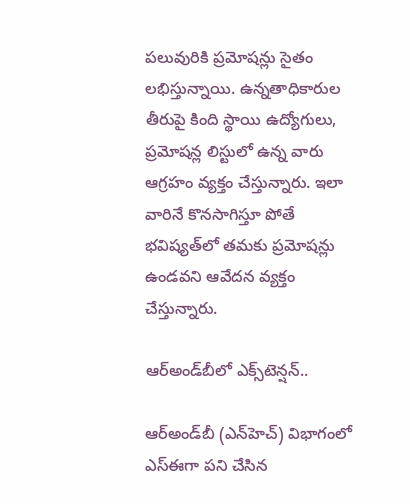పలువురికి ప్రమోషన్లు సైతం లభిస్తున్నాయి. ఉన్నతాధికారుల తీరుపై కింది స్థాయి ఉద్యోగులు, ప్రమోషన్ల లిస్టులో ఉన్న వారు ఆగ్రహం వ్యక్తం చేస్తున్నారు. ఇలా వారినే కొనసాగిస్తూ పోతే భవిష్యత్‌లో తమకు ప్రమోషన్లు ఉండవని ఆవేదన వ్యక్తం చేస్తున్నారు.

ఆర్అండ్‌బీలో ఎక్స్‌టెన్షన్..

ఆర్అండ్‌బీ (ఎన్‌హెచ్) విభాగంలో ఎస్ఈగా పని చేసిన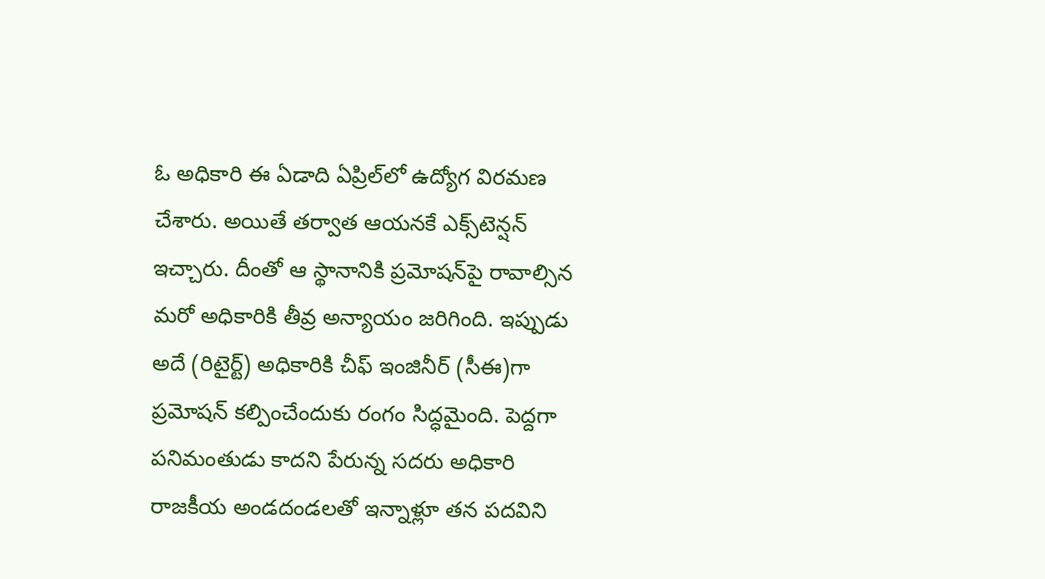ఓ అధికారి ఈ ఏడాది ఏప్రిల్‌లో ఉద్యోగ విరమణ చేశారు. అయితే తర్వాత ఆయనకే ఎక్స్‌టెన్షన్ ఇచ్చారు. దీంతో ఆ స్థానానికి ప్రమోషన్‌పై రావాల్సిన మరో అధికారికి తీవ్ర అన్యాయం జరిగింది. ఇప్పుడు అదే (రిటైర్ట్) అధికారికి చీఫ్ ఇంజినీర్ (సీఈ)గా ప్రమోషన్ కల్పించేందుకు రంగం సిద్ధమైంది. పెద్దగా పనిమంతుడు కాదని పేరున్న సదరు అధికారి రాజకీయ అండదండలతో ఇన్నాళ్లూ తన పదవిని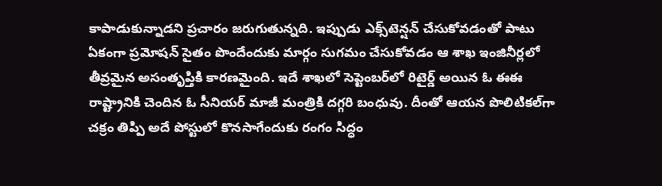కాపాడుకున్నాడని ప్రచారం జరుగుతున్నది. ఇప్పుడు ఎక్స్‌టెన్షన్ చేసుకోవడంతో పాటు ఏకంగా ప్రమోషన్ సైతం పొందేందుకు మార్గం సుగమం చేసుకోవడం ఆ శాఖ ఇంజినీర్లలో తీవ్రమైన అసంతృప్తికి కారణమైంది. ఇదే శాఖలో సెప్టెంబర్‌లో రిటైర్డ్ అయిన ఓ ఈఈ రాష్ట్రానికి చెందిన ఓ సీనియర్ మాజీ మంత్రికి దగ్గరి బంధువు. దీంతో ఆయన పొలిటికల్‌గా చక్రం తిప్పి అదే పోస్టులో కొనసాగేందుకు రంగం సిద్ధం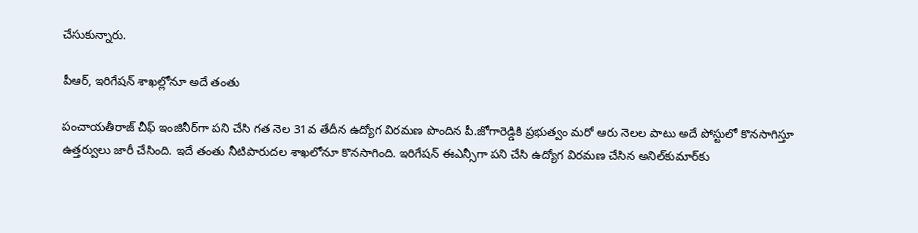చేసుకున్నారు.

పీఆర్, ఇరిగేషన్ శాఖల్లోనూ అదే తంతు

పంచాయతీరాజ్ చీఫ్ ఇంజినీర్‌గా పని చేసి గత నెల 31వ తేదీన ఉద్యోగ విరమణ పొందిన పీ.జోగారెడ్డికి ప్రభుత్వం మరో ఆరు నెలల పాటు అదే పోస్టులో కొనసాగిస్తూ ఉత్తర్వులు జారీ చేసింది. ఇదే తంతు నీటిపారుదల శాఖలోనూ కొనసాగింది. ఇరిగేషన్‌ ఈఎన్సీ‌గా పని చేసి ఉద్యోగ విరమణ చేసిన అనిల్‌కుమార్‌కు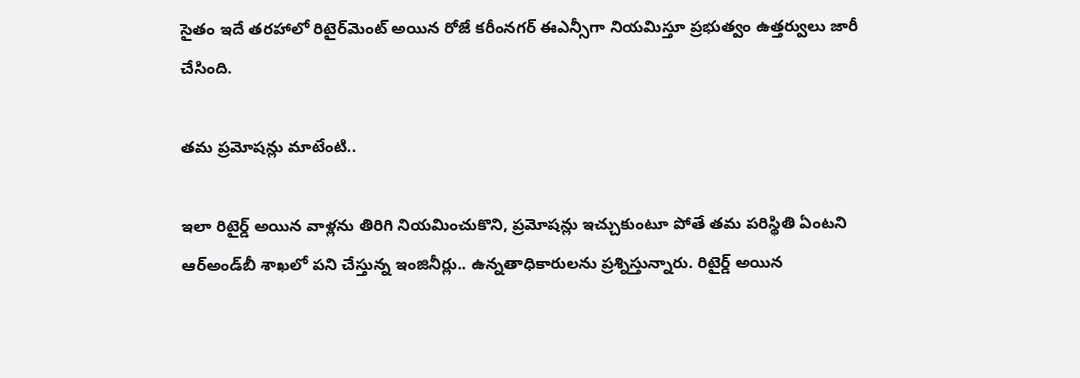సైతం ఇదే తరహాలో రిటైర్‌మెంట్ అయిన రోజే కరీంనగర్‌ ఈఎన్సీగా నియమిస్తూ ప్రభుత్వం ఉత్తర్వులు జారీ చేసింది.

తమ ప్రమోషన్లు మాటేంటి..

ఇలా రిటైర్డ్ అయిన వాళ్లను తిరిగి నియమించుకొని, ప్రమోషన్లు ఇచ్చుకుంటూ పోతే తమ పరిస్థితి ఏంటని ఆర్‌అండ్‌బీ శాఖలో పని చేస్తున్న ఇంజినీర్లు.. ఉన్నతాధికారులను ప్రశ్నిస్తున్నారు. రిటైర్డ్ అయిన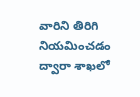వారిని తిరిగి నియమించడం ద్వారా శాఖలో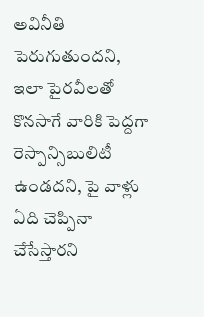అవినీతి పెరుగుతుందని, ఇలా పైరవీలతో కొనసాగే వారికి పెద్దగా రెస్పాన్సిబులిటీ ఉండదని, పై వాళ్లు ఏది చెప్పినా చేసేస్తారని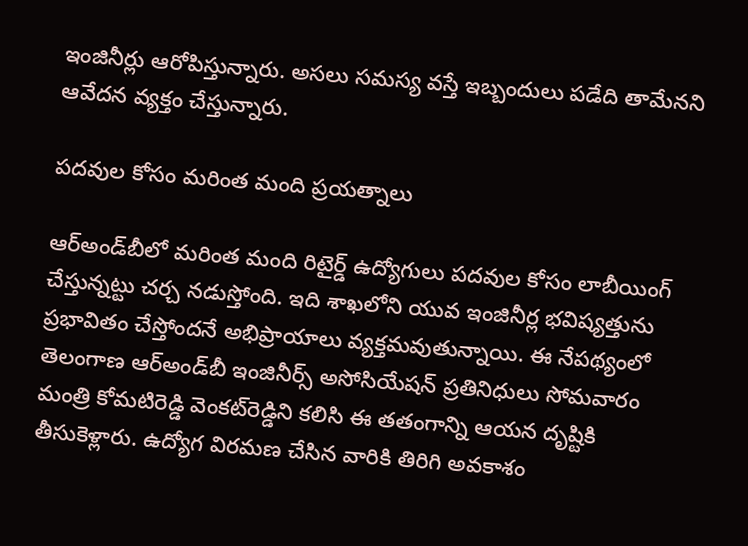ఇంజినీర్లు ఆరోపిస్తున్నారు. అసలు సమస్య వస్తే ఇబ్బందులు పడేది తామేనని ఆవేదన వ్యక్తం చేస్తున్నారు.

పదవుల కోసం మరింత మంది ప్రయత్నాలు

ఆర్‌అండ్‌బీలో మరింత మంది రిటైర్డ్ ఉద్యోగులు పదవుల కోసం లాబీయింగ్ చేస్తున్నట్టు చర్చ నడుస్తోంది. ఇది శాఖలోని యువ ఇంజినీర్ల భవిష్యత్తును ప్రభావితం చేస్తోందనే అభిప్రాయాలు వ్యక్తమవుతున్నాయి. ఈ నేపథ్యంలో తెలంగాణ ఆర్‌అండ్‌బీ ఇంజినీర్స్ అసోసియేషన్ ప్రతినిధులు సోమవారం మంత్రి కోమటిరెడ్డి వెంకట్‌రెడ్డిని కలిసి ఈ తతంగాన్ని ఆయన దృష్టికి తీసుకెళ్లారు. ఉద్యోగ విరమణ చేసిన వారికి తిరిగి అవకాశం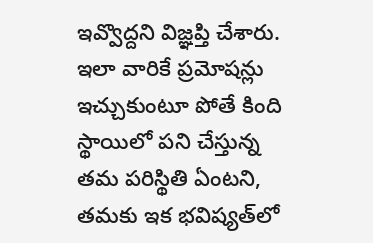ఇవ్వొద్దని విజ్ఞప్తి చేశారు. ఇలా వారికే ప్రమోషన్లు ఇచ్చుకుంటూ పోతే కింది స్థాయిలో పని చేస్తున్న తమ పరిస్థితి ఏంటని, తమకు ఇక భవిష్యత్‌లో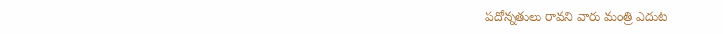పదోన్నతులు రావని వారు మంత్రి ఎదుట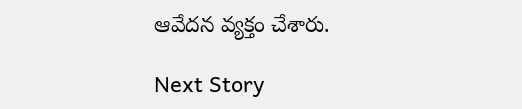ఆవేదన వ్యక్తం చేశారు.

Next Story